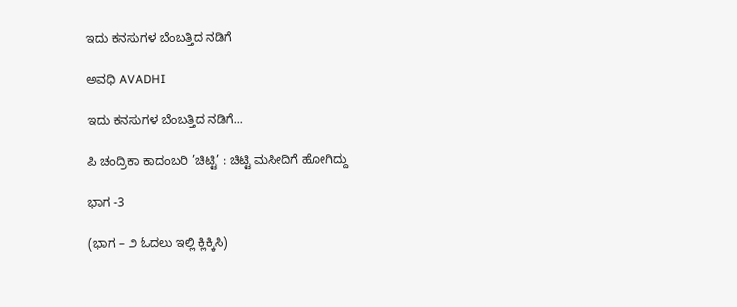ಇದು ಕನಸುಗಳ ಬೆಂಬತ್ತಿದ ನಡಿಗೆ‍

ಅವಧಿ AVADHI

ಇದು ಕನಸುಗಳ ಬೆಂಬತ್ತಿದ ನಡಿಗೆ...

ಪಿ ಚಂದ್ರಿಕಾ ಕಾದಂಬರಿ ’ಚಿಟ್ಟಿ’ : ಚಿಟ್ಟಿ ಮಸೀದಿಗೆ ಹೋಗಿದ್ದು

ಭಾಗ -3

(ಭಾಗ – ೨ ಓದಲು ಇಲ್ಲಿ ಕ್ಲಿಕ್ಕಿಸಿ)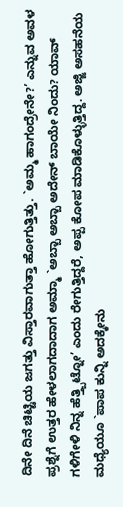ದಿನೇ ದಿನೆ ಚಿಟ್ಟಿಯ ಜಗತ್ತು ವಿಸ್ತಾರವಾಗುತ್ತಾ ಹೋಗುತ್ತಿತ್ತು. `ಅಮ್ಮ ಹಾಗಂದ್ರೇನೇ?’ ಎನ್ನುವ ಅವಳ ಪ್ರಶ್ನೆಗೆ ಉತ್ತರ ಹೇಳಲಾಗದಾದಾಗ ಅಮ್ಮಾ `ಅಬ್ಬಾ ಅಬ್ಬಾ ಅದೇನ್ ಬಾಯೇ ನಿಂದು? ಯಾವ್ ಗಳಿಗೇಳಿ ನಿನ್ನ ಹೆತ್ತ್ಬಿಟ್ನೋ’ ಎಂದು ರೇಗುತ್ತಿದ್ದರೆ, ಅಪ್ಪ ಕೋಪ ಮಾಡಿಕೊಳ್ಳುತ್ತಿದ್ದ. ಅಜ್ಜಿ ಅಸಹನೆಯ ಮಧ್ಯೆಯೂ `ಪಾಪ ಕುನ್ನಿ ಅದಕ್ಕೇನು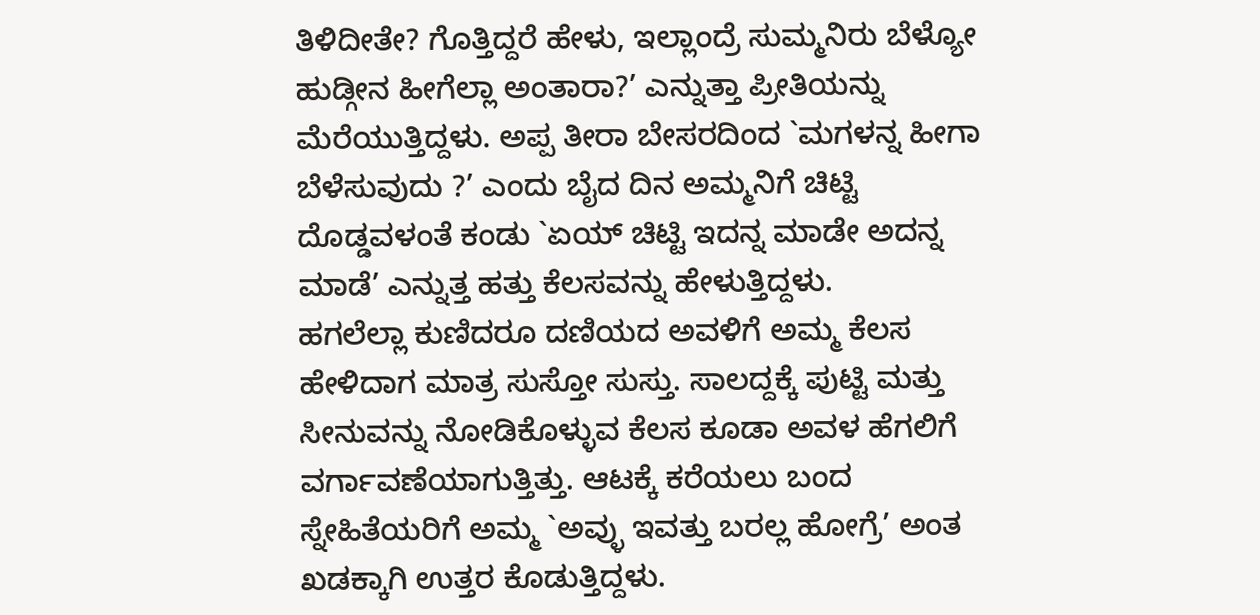ತಿಳಿದೀತೇ? ಗೊತ್ತಿದ್ದರೆ ಹೇಳು, ಇಲ್ಲಾಂದ್ರೆ ಸುಮ್ಮನಿರು ಬೆಳ್ಯೋ ಹುಡ್ಗೀನ ಹೀಗೆಲ್ಲಾ ಅಂತಾರಾ?’ ಎನ್ನುತ್ತಾ ಪ್ರೀತಿಯನ್ನು ಮೆರೆಯುತ್ತಿದ್ದಳು. ಅಪ್ಪ ತೀರಾ ಬೇಸರದಿಂದ `ಮಗಳನ್ನ ಹೀಗಾ ಬೆಳೆಸುವುದು ?’ ಎಂದು ಬೈದ ದಿನ ಅಮ್ಮನಿಗೆ ಚಿಟ್ಟಿ ದೊಡ್ಡವಳಂತೆ ಕಂಡು `ಏಯ್ ಚಿಟ್ಟಿ ಇದನ್ನ ಮಾಡೇ ಅದನ್ನ ಮಾಡೆ’ ಎನ್ನುತ್ತ ಹತ್ತು ಕೆಲಸವನ್ನು ಹೇಳುತ್ತಿದ್ದಳು.
ಹಗಲೆಲ್ಲಾ ಕುಣಿದರೂ ದಣಿಯದ ಅವಳಿಗೆ ಅಮ್ಮ ಕೆಲಸ ಹೇಳಿದಾಗ ಮಾತ್ರ ಸುಸ್ತೋ ಸುಸ್ತು. ಸಾಲದ್ದಕ್ಕೆ ಪುಟ್ಟಿ ಮತ್ತು ಸೀನುವನ್ನು ನೋಡಿಕೊಳ್ಳುವ ಕೆಲಸ ಕೂಡಾ ಅವಳ ಹೆಗಲಿಗೆ ವರ್ಗಾವಣೆಯಾಗುತ್ತಿತ್ತು. ಆಟಕ್ಕೆ ಕರೆಯಲು ಬಂದ ಸ್ನೇಹಿತೆಯರಿಗೆ ಅಮ್ಮ `ಅವ್ಳು ಇವತ್ತು ಬರಲ್ಲ ಹೋಗ್ರೆ’ ಅಂತ ಖಡಕ್ಕಾಗಿ ಉತ್ತರ ಕೊಡುತ್ತಿದ್ದಳು.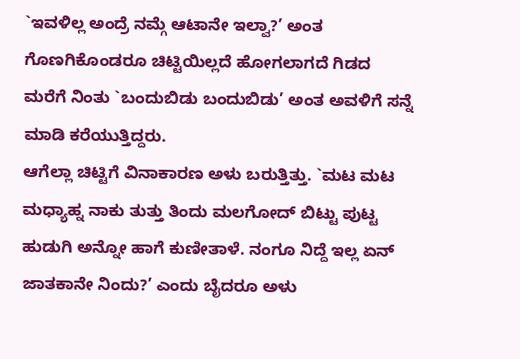`ಇವಳಿಲ್ಲ ಅಂದ್ರೆ ನಮ್ಗೆ ಆಟಾನೇ ಇಲ್ವಾ?’ ಅಂತ ಗೊಣಗಿಕೊಂಡರೂ ಚಿಟ್ಟಿಯಿಲ್ಲದೆ ಹೋಗಲಾಗದೆ ಗಿಡದ ಮರೆಗೆ ನಿಂತು `ಬಂದುಬಿಡು ಬಂದುಬಿಡು’ ಅಂತ ಅವಳಿಗೆ ಸನ್ನೆ ಮಾಡಿ ಕರೆಯುತ್ತಿದ್ದರು.
ಆಗೆಲ್ಲಾ ಚಿಟ್ಟಿಗೆ ವಿನಾಕಾರಣ ಅಳು ಬರುತ್ತಿತ್ತು. `ಮಟ ಮಟ ಮಧ್ಯಾಹ್ನ ನಾಕು ತುತ್ತು ತಿಂದು ಮಲಗೋದ್ ಬಿಟ್ಟು ಪುಟ್ಟ ಹುಡುಗಿ ಅನ್ನೋ ಹಾಗೆ ಕುಣೀತಾಳೆ. ನಂಗೂ ನಿದ್ದೆ ಇಲ್ಲ ಏನ್ ಜಾತಕಾನೇ ನಿಂದು?’ ಎಂದು ಬೈದರೂ ಅಳು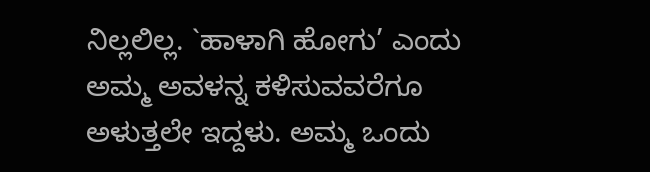ನಿಲ್ಲಲಿಲ್ಲ. `ಹಾಳಾಗಿ ಹೋಗು’ ಎಂದು ಅಮ್ಮ ಅವಳನ್ನ ಕಳಿಸುವವರೆಗೂ ಅಳುತ್ತಲೇ ಇದ್ದಳು. ಅಮ್ಮ ಒಂದು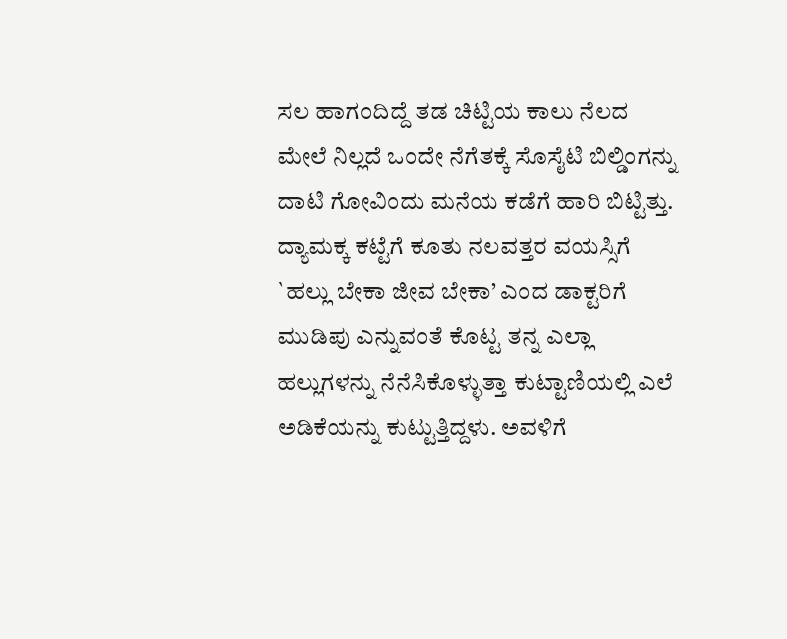ಸಲ ಹಾಗಂದಿದ್ದೆ ತಡ ಚಿಟ್ಟಿಯ ಕಾಲು ನೆಲದ ಮೇಲೆ ನಿಲ್ಲದೆ ಒಂದೇ ನೆಗೆತಕ್ಕೆ ಸೊಸೈಟಿ ಬಿಲ್ಡಿಂಗನ್ನು ದಾಟಿ ಗೋವಿಂದು ಮನೆಯ ಕಡೆಗೆ ಹಾರಿ ಬಿಟ್ಟಿತ್ತು.
ದ್ಯಾಮಕ್ಕ ಕಟ್ಟೆಗೆ ಕೂತು ನಲವತ್ತರ ವಯಸ್ಸಿಗೆ `ಹಲ್ಲು ಬೇಕಾ ಜೀವ ಬೇಕಾ’ ಎಂದ ಡಾಕ್ಟರಿಗೆ ಮುಡಿಪು ಎನ್ನುವಂತೆ ಕೊಟ್ಟ ತನ್ನ ಎಲ್ಲಾ ಹಲ್ಲುಗಳನ್ನು ನೆನೆಸಿಕೊಳ್ಳುತ್ತಾ ಕುಟ್ಟಾಣಿಯಲ್ಲಿ ಎಲೆ ಅಡಿಕೆಯನ್ನು ಕುಟ್ಟುತ್ತಿದ್ದಳು. ಅವಳಿಗೆ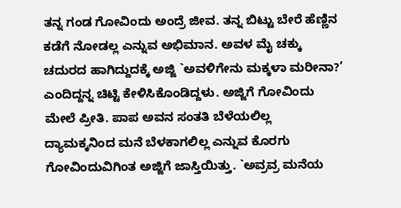ತನ್ನ ಗಂಡ ಗೋವಿಂದು ಅಂದ್ರೆ ಜೀವ. ತನ್ನ ಬಿಟ್ಟು ಬೇರೆ ಹೆಣ್ಣಿನ ಕಡೆಗೆ ನೋಡಲ್ಲ ಎನ್ನುವ ಅಭಿಮಾನ. ಅವಳ ಮೈ ಚಕ್ಕು ಚದುರದ ಹಾಗಿದ್ದುದಕ್ಕೆ ಅಜ್ಜಿ `ಅವಳಿಗೇನು ಮಕ್ಕಳಾ ಮರೀನಾ?’ ಎಂದಿದ್ದನ್ನ ಚಿಟ್ಟಿ ಕೇಳಿಸಿಕೊಂಡಿದ್ದಳು. ಅಜ್ಜಿಗೆ ಗೋವಿಂದು ಮೇಲೆ ಪ್ರೀತಿ. ಪಾಪ ಅವನ ಸಂತತಿ ಬೆಳೆಯಲಿಲ್ಲ ದ್ಯಾಮಕ್ಕನಿಂದ ಮನೆ ಬೆಳಕಾಗಲಿಲ್ಲ ಎನ್ನುವ ಕೊರಗು ಗೋವಿಂದುವಿಗಿಂತ ಅಜ್ಜಿಗೆ ಜಾಸ್ತಿಯಿತ್ತು. `ಅವ್ರವ್ರ ಮನೆಯ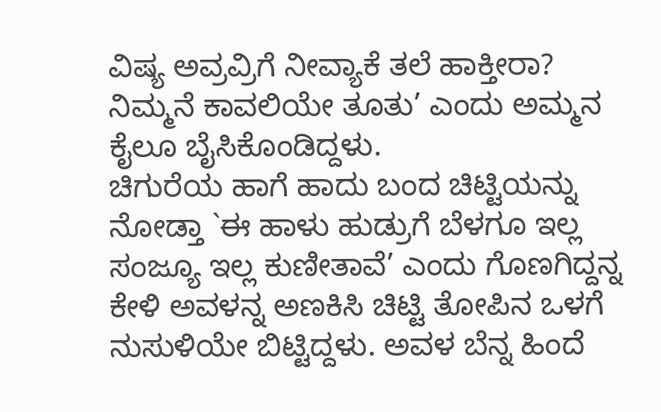ವಿಷ್ಯ ಅವ್ರವ್ರಿಗೆ ನೀವ್ಯಾಕೆ ತಲೆ ಹಾಕ್ತೀರಾ? ನಿಮ್ಮನೆ ಕಾವಲಿಯೇ ತೂತು’ ಎಂದು ಅಮ್ಮನ ಕೈಲೂ ಬೈಸಿಕೊಂಡಿದ್ದಳು.
ಚಿಗುರೆಯ ಹಾಗೆ ಹಾದು ಬಂದ ಚಿಟ್ಟಿಯನ್ನು ನೋಡ್ತಾ `ಈ ಹಾಳು ಹುಡ್ರುಗೆ ಬೆಳಗೂ ಇಲ್ಲ ಸಂಜ್ಯೂ ಇಲ್ಲ ಕುಣೀತಾವೆ’ ಎಂದು ಗೊಣಗಿದ್ದನ್ನ ಕೇಳಿ ಅವಳನ್ನ ಅಣಕಿಸಿ ಚಿಟ್ಟಿ ತೋಪಿನ ಒಳಗೆ ನುಸುಳಿಯೇ ಬಿಟ್ಟಿದ್ದಳು. ಅವಳ ಬೆನ್ನ ಹಿಂದೆ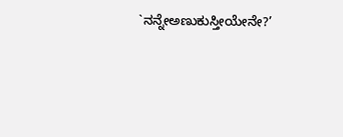`ನನ್ನೇಅಣುಕುಸ್ತೀಯೇನೇ?’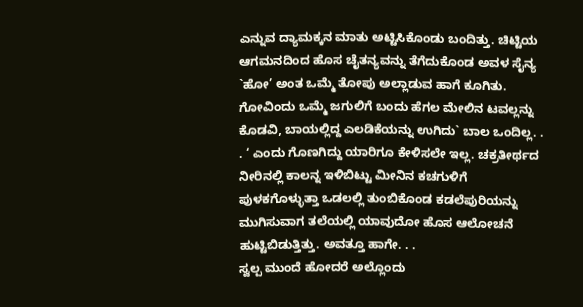ಎನ್ನುವ ದ್ಯಾಮಕ್ಕನ ಮಾತು ಅಟ್ಟಿಸಿಕೊಂಡು ಬಂದಿತ್ತು. ಚಿಟ್ಟಿಯ ಆಗಮನದಿಂದ ಹೊಸ ಚೈತನ್ಯವನ್ನು ತೆಗೆದುಕೊಂಡ ಅವಳ ಸೈನ್ಯ `ಹೋ’ ಅಂತ ಒಮ್ಮೆ ತೋಪು ಅಲ್ಲಾಡುವ ಹಾಗೆ ಕೂಗಿತು. ಗೋವಿಂದು ಒಮ್ಮೆ ಜಗುಲಿಗೆ ಬಂದು ಹೆಗಲ ಮೇಲಿನ ಟವಲ್ಲನ್ನು ಕೊಡವಿ, ಬಾಯಲ್ಲಿದ್ದ ಎಲಡಿಕೆಯನ್ನು ಉಗಿದು` ಬಾಲ ಒಂದಿಲ್ಲ. . . ‘ ಎಂದು ಗೊಣಗಿದ್ದು ಯಾರಿಗೂ ಕೇಳಿಸಲೇ ಇಲ್ಲ. ಚಕ್ರತೀರ್ಥದ ನೀರಿನಲ್ಲಿ ಕಾಲನ್ನ ಇಳಿಬಿಟ್ಟು ಮೀನಿನ ಕಚಗುಳಿಗೆ ಪುಳಕಗೊಳ್ಳುತ್ತಾ ಒಡಲಲ್ಲಿ ತುಂಬಿಕೊಂಡ ಕಡಲೆಪುರಿಯನ್ನು ಮುಗಿಸುವಾಗ ತಲೆಯಲ್ಲಿ ಯಾವುದೋ ಹೊಸ ಆಲೋಚನೆ ಹುಟ್ಟಿಬಿಡುತ್ತಿತ್ತು. ಅವತ್ತೂ ಹಾಗೇ. . .
ಸ್ವಲ್ಪ ಮುಂದೆ ಹೋದರೆ ಅಲ್ಲೊಂದು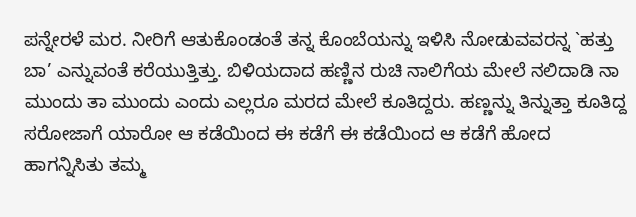ಪನ್ನೇರಳೆ ಮರ. ನೀರಿಗೆ ಆತುಕೊಂಡಂತೆ ತನ್ನ ಕೊಂಬೆಯನ್ನು ಇಳಿಸಿ ನೋಡುವವರನ್ನ `ಹತ್ತು ಬಾ’ ಎನ್ನುವಂತೆ ಕರೆಯುತ್ತಿತ್ತು. ಬಿಳಿಯದಾದ ಹಣ್ಣಿನ ರುಚಿ ನಾಲಿಗೆಯ ಮೇಲೆ ನಲಿದಾಡಿ ನಾ ಮುಂದು ತಾ ಮುಂದು ಎಂದು ಎಲ್ಲರೂ ಮರದ ಮೇಲೆ ಕೂತಿದ್ದರು. ಹಣ್ಣನ್ನು ತಿನ್ನುತ್ತಾ ಕೂತಿದ್ದ ಸರೋಜಾಗೆ ಯಾರೋ ಆ ಕಡೆಯಿಂದ ಈ ಕಡೆಗೆ ಈ ಕಡೆಯಿಂದ ಆ ಕಡೆಗೆ ಹೋದ ಹಾಗನ್ನಿಸಿತು ತಮ್ಮ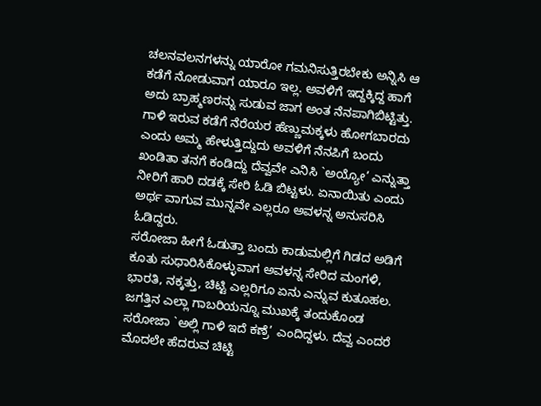ಚಲನವಲನಗಳನ್ನು ಯಾರೋ ಗಮನಿಸುತ್ತಿರಬೇಕು ಅನ್ನಿಸಿ ಆ ಕಡೆಗೆ ನೋಡುವಾಗ ಯಾರೂ ಇಲ್ಲ. ಅವಳಿಗೆ ಇದ್ದಕ್ಕಿದ್ದ ಹಾಗೆ ಅದು ಬ್ರಾಹ್ಮಣರನ್ನು ಸುಡುವ ಜಾಗ ಅಂತ ನೆನಪಾಗಿಬಿಟ್ಟಿತ್ತು. ಗಾಳಿ ಇರುವ ಕಡೆಗೆ ನೆರೆಯರ ಹೆಣ್ಣುಮಕ್ಕಳು ಹೋಗಬಾರದು ಎಂದು ಅಮ್ಮ ಹೇಳುತ್ತಿದ್ದುದು ಅವಳಿಗೆ ನೆನಪಿಗೆ ಬಂದು ಖಂಡಿತಾ ತನಗೆ ಕಂಡಿದ್ದು ದೆವ್ವವೇ ಎನಿಸಿ `ಅಯ್ಯೋ’ ಎನ್ನುತ್ತಾ ನೀರಿಗೆ ಹಾರಿ ದಡಕ್ಕೆ ಸೇರಿ ಓಡಿ ಬಿಟ್ಟಳು. ಏನಾಯಿತು ಎಂದು ಅರ್ಥ ವಾಗುವ ಮುನ್ನವೇ ಎಲ್ಲರೂ ಅವಳನ್ನ ಅನುಸರಿಸಿ ಓಡಿದ್ದರು.
ಸರೋಜಾ ಹೀಗೆ ಓಡುತ್ತಾ ಬಂದು ಕಾಡುಮಲ್ಲಿಗೆ ಗಿಡದ ಅಡಿಗೆ ಕೂತು ಸುಧಾರಿಸಿಕೊಳ್ಳುವಾಗ ಅವಳನ್ನ ಸೇರಿದ ಮಂಗಳಿ, ಭಾರತಿ, ನಕ್ಕತ್ತು, ಚಿಟ್ಟಿ ಎಲ್ಲರಿಗೂ ಏನು ಎನ್ನುವ ಕುತೂಹಲ. ಜಗತ್ತಿನ ಎಲ್ಲಾ ಗಾಬರಿಯನ್ನೂ ಮುಖಕ್ಕೆ ತಂದುಕೊಂಡ ಸರೋಜಾ `ಅಲ್ಲಿ ಗಾಳಿ ಇದೆ ಕಣ್ರೆ’ ಎಂದಿದ್ದಳು. ದೆವ್ವ ಎಂದರೆ ಮೊದಲೇ ಹೆದರುವ ಚಿಟ್ಟಿ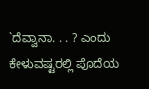`ದೆವ್ವಾನಾ. . . ? ಎಂದು ಕೇಳುವಷ್ಟರಲ್ಲಿ ಪೊದೆಯ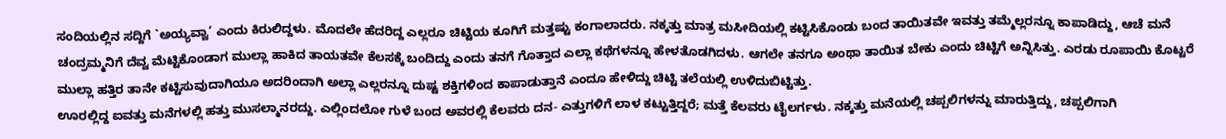ಸಂದಿಯಲ್ಲಿನ ಸದ್ದಿಗೆ `ಅಯ್ಯವ್ವಾ’ ಎಂದು ಕಿರುಲಿದ್ದಳು. ಮೊದಲೇ ಹೆದರಿದ್ದ ಎಲ್ಲರೂ ಚಿಟ್ಟಿಯ ಕೂಗಿಗೆ ಮತ್ತಷ್ಟು ಕಂಗಾಲಾದರು. ನಕ್ಕತ್ತು ಮಾತ್ರ ಮಸೀದಿಯಲ್ಲಿ ಕಟ್ಟಿಸಿಕೊಂಡು ಬಂದ ತಾಯಿತವೇ ಇವತ್ತು ತಮ್ಮೆಲ್ಲರನ್ನೂ ಕಾಪಾಡಿದ್ದು, ಆಚೆ ಮನೆ ಚಂದ್ರಮ್ಮನಿಗೆ ದೆವ್ವ ಮೆಟ್ಟಿಕೊಂಡಾಗ ಮುಲ್ಲಾ ಹಾಕಿದ ತಾಯತವೇ ಕೆಲಸಕ್ಕೆ ಬಂದಿದ್ದು ಎಂದು ತನಗೆ ಗೊತ್ತಾದ ಎಲ್ಲಾ ಕಥೆಗಳನ್ನೂ ಹೇಳತೊಡಗಿದಳು. ಆಗಲೇ ತನಗೂ ಅಂಥಾ ತಾಯಿತ ಬೇಕು ಎಂದು ಚಿಟ್ಟಿಗೆ ಅನ್ನಿಸಿತ್ತು. ಎರಡು ರೂಪಾಯಿ ಕೊಟ್ಟರೆ ಮುಲ್ಲಾ ಹತ್ತಿರ ತಾನೇ ಕಟ್ಟಿಸುವುದಾಗಿಯೂ ಅದರಿಂದಾಗಿ ಅಲ್ಲಾ ಎಲ್ಲರನ್ನೂ ದುಷ್ಟ ಶಕ್ತಿಗಳಿಂದ ಕಾಪಾಡುತ್ತಾನೆ ಎಂದೂ ಹೇಳಿದ್ದು ಚಿಟ್ಟಿ ತಲೆಯಲ್ಲಿ ಉಳಿದುಬಿಟ್ಟಿತ್ತು.
ಊರಲ್ಲಿದ್ದ ಐವತ್ತು ಮನೆಗಳಲ್ಲಿ ಹತ್ತು ಮುಸಲ್ಮಾನರದ್ದು. ಎಲ್ಲಿಂದಲೋ ಗುಳೆ ಬಂದ ಅವರಲ್ಲಿ ಕೆಲವರು ದನ- ಎತ್ತುಗಳಿಗೆ ಲಾಳ ಕಟ್ಟುತ್ತಿದ್ದರೆ; ಮತ್ತೆ ಕೆಲವರು ಟೈಲರ್ಗಳು. ನಕ್ಕತ್ತು ಮನೆಯಲ್ಲಿ ಚಪ್ಪಲಿಗಳನ್ನು ಮಾರುತ್ತಿದ್ದು, ಚಪ್ಪಲಿಗಾಗಿ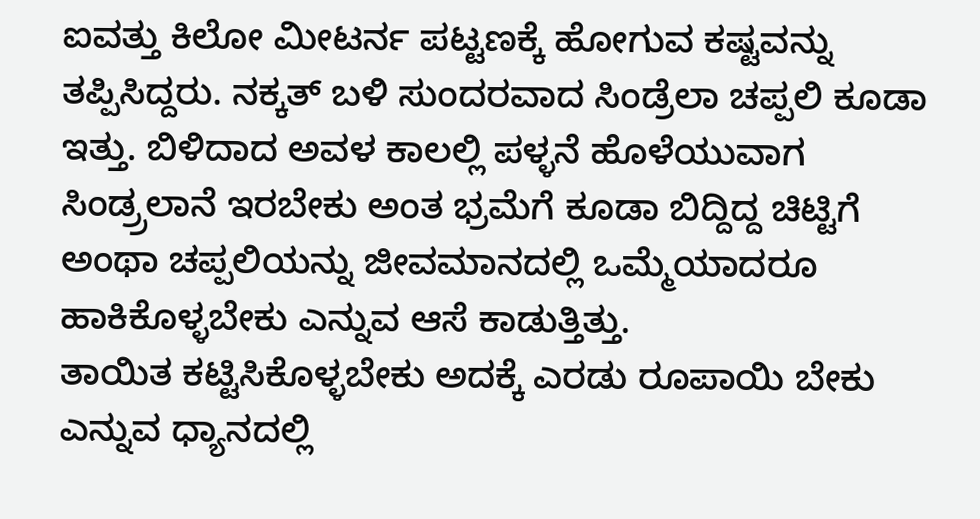ಐವತ್ತು ಕಿಲೋ ಮೀಟರ್ನ ಪಟ್ಟಣಕ್ಕೆ ಹೋಗುವ ಕಷ್ಟವನ್ನು ತಪ್ಪಿಸಿದ್ದರು. ನಕ್ಕತ್ ಬಳಿ ಸುಂದರವಾದ ಸಿಂಡ್ರೆಲಾ ಚಪ್ಪಲಿ ಕೂಡಾ ಇತ್ತು. ಬಿಳಿದಾದ ಅವಳ ಕಾಲಲ್ಲಿ ಪಳ್ಳನೆ ಹೊಳೆಯುವಾಗ ಸಿಂಡ್ರ್ರಲಾನೆ ಇರಬೇಕು ಅಂತ ಭ್ರಮೆಗೆ ಕೂಡಾ ಬಿದ್ದಿದ್ದ ಚಿಟ್ಟಿಗೆ ಅಂಥಾ ಚಪ್ಪಲಿಯನ್ನು ಜೀವಮಾನದಲ್ಲಿ ಒಮ್ಮೆಯಾದರೂ ಹಾಕಿಕೊಳ್ಳಬೇಕು ಎನ್ನುವ ಆಸೆ ಕಾಡುತ್ತಿತ್ತು.
ತಾಯಿತ ಕಟ್ಟಿಸಿಕೊಳ್ಳಬೇಕು ಅದಕ್ಕೆ ಎರಡು ರೂಪಾಯಿ ಬೇಕು ಎನ್ನುವ ಧ್ಯಾನದಲ್ಲಿ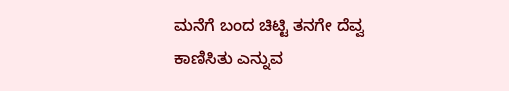ಮನೆಗೆ ಬಂದ ಚಿಟ್ಟಿ ತನಗೇ ದೆವ್ವ ಕಾಣಿಸಿತು ಎನ್ನುವ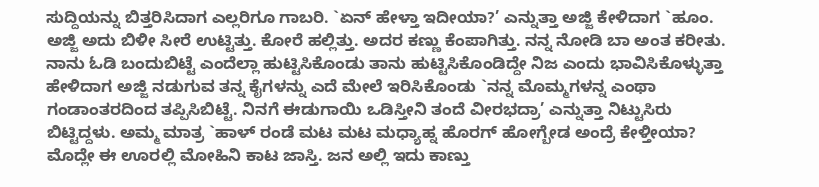ಸುದ್ದಿಯನ್ನು ಬಿತ್ತರಿಸಿದಾಗ ಎಲ್ಲರಿಗೂ ಗಾಬರಿ. `ಏನ್ ಹೇಳ್ತಾ ಇದೀಯಾ?’ ಎನ್ನುತ್ತಾ ಅಜ್ಜಿ ಕೇಳಿದಾಗ `ಹೂಂ. ಅಜ್ಜಿ ಅದು ಬಿಳೀ ಸೀರೆ ಉಟ್ಟಿತ್ತು. ಕೋರೆ ಹಲ್ಲಿತ್ತು. ಅದರ ಕಣ್ಣು ಕೆಂಪಾಗಿತ್ತು. ನನ್ನ ನೋಡಿ ಬಾ ಅಂತ ಕರೀತು. ನಾನು ಓಡಿ ಬಂದುಬಿಟ್ಟೆ ಎಂದೆಲ್ಲಾ ಹುಟ್ಟಿಸಿಕೊಂಡು ತಾನು ಹುಟ್ಟಿಸಿಕೊಂಡಿದ್ದೇ ನಿಜ ಎಂದು ಭಾವಿಸಿಕೊಳ್ಳುತ್ತಾ ಹೇಳಿದಾಗ ಅಜ್ಜಿ ನಡುಗುವ ತನ್ನ ಕೈಗಳನ್ನು ಎದೆ ಮೇಲೆ ಇರಿಸಿಕೊಂಡು `ನನ್ನ ಮೊಮ್ಮಗಳನ್ನ ಎಂಥಾ ಗಂಡಾಂತರದಿಂದ ತಪ್ಪಿಸಿಬಿಟ್ಟೆ. ನಿನಗೆ ಈಡುಗಾಯಿ ಒಡಿಸ್ತೀನಿ ತಂದೆ ವೀರಭದ್ರಾ’ ಎನ್ನುತ್ತಾ ನಿಟ್ಟುಸಿರು ಬಿಟ್ಟಿದ್ದಳು. ಅಮ್ಮ ಮಾತ್ರ `ಹಾಳ್ ರಂಡೆ ಮಟ ಮಟ ಮಧ್ಯಾಹ್ನ ಹೊರಗ್ ಹೋಗ್ಬೇಡ ಅಂದ್ರೆ ಕೇಳ್ತೀಯಾ? ಮೊದ್ಲೇ ಈ ಊರಲ್ಲಿ ಮೋಹಿನಿ ಕಾಟ ಜಾಸ್ತಿ. ಜನ ಅಲ್ಲಿ ಇದು ಕಾಣ್ತು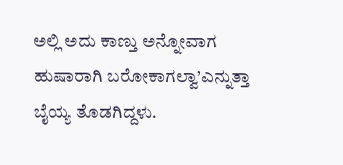ಅಲ್ಲಿ ಅದು ಕಾಣ್ತು ಅನ್ನೋವಾಗ ಹುಷಾರಾಗಿ ಬರೋಕಾಗಲ್ವಾ’ಎನ್ನುತ್ತಾ ಬೈಯ್ಯ ತೊಡಗಿದ್ದಳು.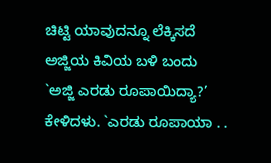ಚಿಟ್ಟಿ ಯಾವುದನ್ನೂ ಲೆಕ್ಕಿಸದೆ ಅಜ್ಜಿಯ ಕಿವಿಯ ಬಳಿ ಬಂದು `ಅಜ್ಜಿ ಎರಡು ರೂಪಾಯಿದ್ಯಾ?’ ಕೇಳಿದಳು. `ಎರಡು ರೂಪಾಯಾ . .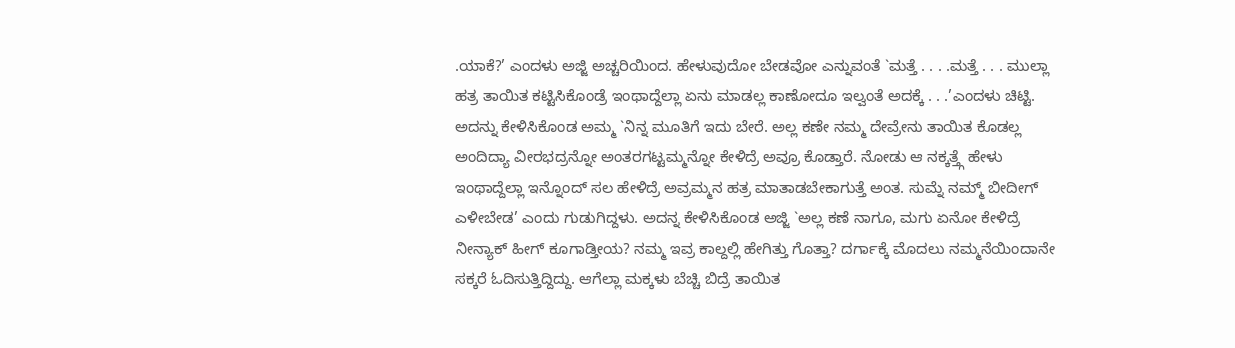.ಯಾಕೆ?’ ಎಂದಳು ಅಜ್ಜಿ ಅಚ್ಚರಿಯಿಂದ. ಹೇಳುವುದೋ ಬೇಡವೋ ಎನ್ನುವಂತೆ `ಮತ್ತೆ . . . .ಮತ್ತೆ . . . ಮುಲ್ಲಾ ಹತ್ರ ತಾಯಿತ ಕಟ್ಟಿಸಿಕೊಂಡ್ರೆ ಇಂಥಾದ್ದೆಲ್ಲಾ ಏನು ಮಾಡಲ್ಲ ಕಾಣೋದೂ ಇಲ್ವಂತೆ ಅದಕ್ಕೆ . . .’ಎಂದಳು ಚಿಟ್ಟಿ. ಅದನ್ನು ಕೇಳಿಸಿಕೊಂಡ ಅಮ್ಮ `ನಿನ್ನ ಮೂತಿಗೆ ಇದು ಬೇರೆ. ಅಲ್ಲ ಕಣೇ ನಮ್ಮ ದೇವ್ರೇನು ತಾಯಿತ ಕೊಡಲ್ಲ ಅಂದಿದ್ಯಾ ವೀರಭದ್ರನ್ನೋ ಅಂತರಗಟ್ಟಮ್ಮನ್ನೋ ಕೇಳಿದ್ರೆ ಅವ್ರೂ ಕೊಡ್ತಾರೆ. ನೋಡು ಆ ನಕ್ಕತ್ತ್ಗೆ ಹೇಳು ಇಂಥಾದ್ದೆಲ್ಲಾ ಇನ್ನೊಂದ್ ಸಲ ಹೇಳಿದ್ರೆ ಅವ್ರಮ್ಮನ ಹತ್ರ ಮಾತಾಡಬೇಕಾಗುತ್ತೆ ಅಂತ. ಸುಮ್ನೆ ನಮ್ಮ್ ಬೀದೀಗ್ ಎಳೀಬೇಡ’ ಎಂದು ಗುಡುಗಿದ್ದಳು. ಅದನ್ನ ಕೇಳಿಸಿಕೊಂಡ ಅಜ್ಜಿ `ಅಲ್ಲ ಕಣೆ ನಾಗೂ, ಮಗು ಏನೋ ಕೇಳಿದ್ರೆ ನೀನ್ಯಾಕ್ ಹೀಗ್ ಕೂಗಾಡ್ತೀಯ? ನಮ್ಮ ಇವ್ರ ಕಾಲ್ದಲ್ಲಿ ಹೇಗಿತ್ತು ಗೊತ್ತಾ? ದರ್ಗಾಕ್ಕೆ ಮೊದಲು ನಮ್ಮನೆಯಿಂದಾನೇ ಸಕ್ಕರೆ ಓದಿಸುತ್ತಿದ್ದಿದ್ದು. ಆಗೆಲ್ಲಾ ಮಕ್ಕಳು ಬೆಚ್ಚಿ ಬಿದ್ರೆ ತಾಯಿತ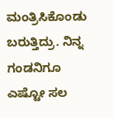ಮಂತ್ರಿಸಿಕೊಂಡು ಬರುತ್ತಿದ್ರು. ನಿನ್ನ ಗಂಡನಿಗೂ ಎಷ್ಟೋ ಸಲ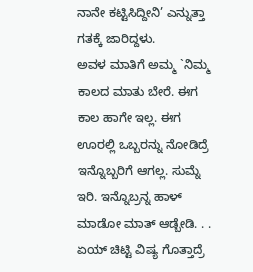ನಾನೇ ಕಟ್ಟಿಸಿದ್ದೀನಿ’ ಎನ್ನುತ್ತಾ ಗತಕ್ಕೆ ಜಾರಿದ್ದಳು.
ಅವಳ ಮಾತಿಗೆ ಅಮ್ಮ `ನಿಮ್ಮ ಕಾಲದ ಮಾತು ಬೇರೆ. ಈಗ ಕಾಲ ಹಾಗೇ ಇಲ್ಲ. ಈಗ ಊರಲ್ಲಿ ಒಬ್ಬರನ್ನು ನೋಡಿದ್ರೆ ಇನ್ನೊಬ್ಬರಿಗೆ ಆಗಲ್ಲ. ಸುಮ್ನೆ ಇರಿ. ಇನ್ನೊಬ್ರನ್ನ ಹಾಳ್ ಮಾಡೋ ಮಾತ್ ಆಡ್ಬೇಡಿ. . . ಏಯ್ ಚಿಟ್ಟಿ ವಿಷ್ಯ ಗೊತ್ತಾದ್ರೆ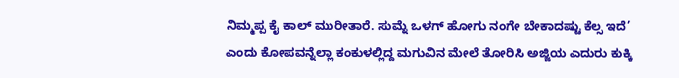ನಿಮ್ಮಪ್ಪ ಕೈ ಕಾಲ್ ಮುರೀತಾರೆ. ಸುಮ್ನೆ ಒಳಗ್ ಹೋಗು ನಂಗೇ ಬೇಕಾದಷ್ಟು ಕೆಲ್ಸ ಇದೆ’ ಎಂದು ಕೋಪವನ್ನೆಲ್ಲಾ ಕಂಕುಳಲ್ಲಿದ್ದ ಮಗುವಿನ ಮೇಲೆ ತೋರಿಸಿ ಅಜ್ಜಿಯ ಎದುರು ಕುಕ್ಕಿ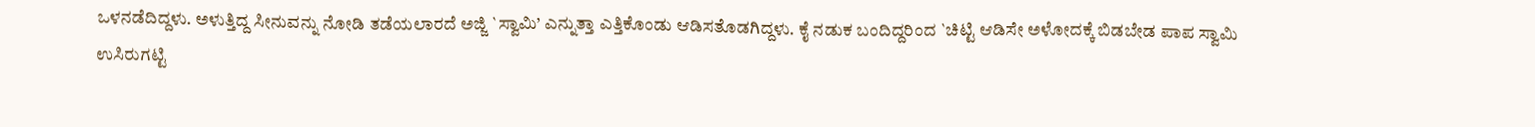ಒಳನಡೆದಿದ್ದಳು. ಅಳುತ್ತಿದ್ದ ಸೀನುವನ್ನು ನೋಡಿ ತಡೆಯಲಾರದೆ ಅಜ್ಜಿ `ಸ್ವಾಮಿ’ ಎನ್ನುತ್ತಾ ಎತ್ತಿಕೊಂಡು ಆಡಿಸತೊಡಗಿದ್ದಳು. ಕೈ ನಡುಕ ಬಂದಿದ್ದರಿಂದ `ಚಿಟ್ಟಿ ಆಡಿಸೇ ಅಳೋದಕ್ಕೆ ಬಿಡಬೇಡ ಪಾಪ ಸ್ವಾಮಿ ಉಸಿರುಗಟ್ಟಿ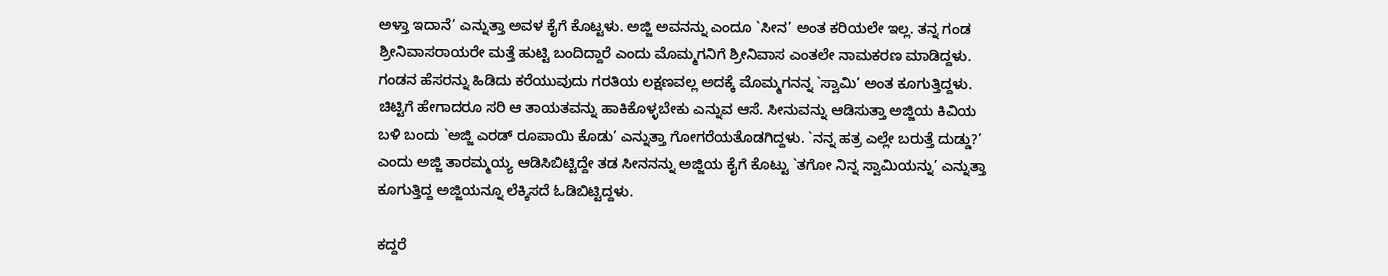ಅಳ್ತಾ ಇದಾನೆ’ ಎನ್ನುತ್ತಾ ಅವಳ ಕೈಗೆ ಕೊಟ್ಟಳು. ಅಜ್ಜಿ ಅವನನ್ನು ಎಂದೂ `ಸೀನ’ ಅಂತ ಕರಿಯಲೇ ಇಲ್ಲ. ತನ್ನ ಗಂಡ ಶ್ರೀನಿವಾಸರಾಯರೇ ಮತ್ತೆ ಹುಟ್ಟಿ ಬಂದಿದ್ದಾರೆ ಎಂದು ಮೊಮ್ಮಗನಿಗೆ ಶ್ರೀನಿವಾಸ ಎಂತಲೇ ನಾಮಕರಣ ಮಾಡಿದ್ದಳು. ಗಂಡನ ಹೆಸರನ್ನು ಹಿಡಿದು ಕರೆಯುವುದು ಗರತಿಯ ಲಕ್ಷಣವಲ್ಲ ಅದಕ್ಕೆ ಮೊಮ್ಮಗನನ್ನ `ಸ್ವಾಮಿ’ ಅಂತ ಕೂಗುತ್ತಿದ್ದಳು. ಚಿಟ್ಟಿಗೆ ಹೇಗಾದರೂ ಸರಿ ಆ ತಾಯತವನ್ನು ಹಾಕಿಕೊಳ್ಳಬೇಕು ಎನ್ನುವ ಆಸೆ. ಸೀನುವನ್ನು ಆಡಿಸುತ್ತಾ ಅಜ್ಜಿಯ ಕಿವಿಯ ಬಳಿ ಬಂದು `ಅಜ್ಜಿ ಎರಡ್ ರೂಪಾಯಿ ಕೊಡು’ ಎನ್ನುತ್ತಾ ಗೋಗರೆಯತೊಡಗಿದ್ದಳು. `ನನ್ನ ಹತ್ರ ಎಲ್ಲೇ ಬರುತ್ತೆ ದುಡ್ಡು?’ ಎಂದು ಅಜ್ಜಿ ತಾರಮ್ಮಯ್ಯ ಆಡಿಸಿಬಿಟ್ಟಿದ್ದೇ ತಡ ಸೀನನನ್ನು ಅಜ್ಜಿಯ ಕೈಗೆ ಕೊಟ್ಟು `ತಗೋ ನಿನ್ನ ಸ್ವಾಮಿಯನ್ನು’ ಎನ್ನುತ್ತಾ ಕೂಗುತ್ತಿದ್ದ ಅಜ್ಜಿಯನ್ನೂ ಲೆಕ್ಕಿಸದೆ ಓಡಿಬಿಟ್ಟಿದ್ದಳು.

ಕದ್ದರೆ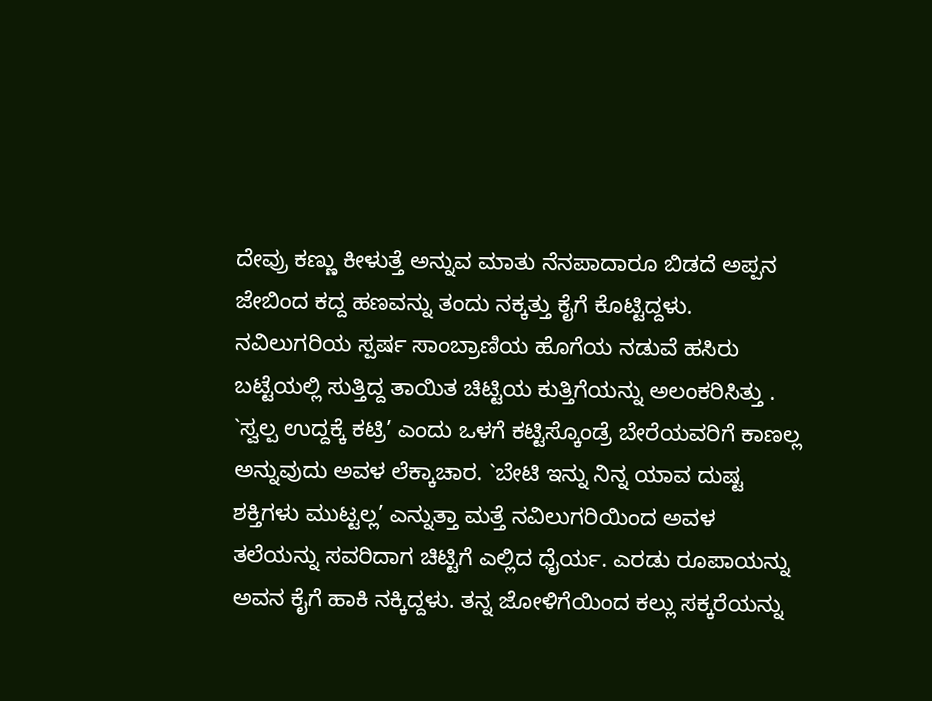ದೇವ್ರು ಕಣ್ಣು ಕೀಳುತ್ತೆ ಅನ್ನುವ ಮಾತು ನೆನಪಾದಾರೂ ಬಿಡದೆ ಅಪ್ಪನ ಜೇಬಿಂದ ಕದ್ದ ಹಣವನ್ನು ತಂದು ನಕ್ಕತ್ತು ಕೈಗೆ ಕೊಟ್ಟಿದ್ದಳು. ನವಿಲುಗರಿಯ ಸ್ಪರ್ಷ ಸಾಂಬ್ರಾಣಿಯ ಹೊಗೆಯ ನಡುವೆ ಹಸಿರು ಬಟ್ಟೆಯಲ್ಲಿ ಸುತ್ತಿದ್ದ ತಾಯಿತ ಚಿಟ್ಟಿಯ ಕುತ್ತಿಗೆಯನ್ನು ಅಲಂಕರಿಸಿತ್ತು . `ಸ್ವಲ್ಪ ಉದ್ದಕ್ಕೆ ಕಟ್ರಿ’ ಎಂದು ಒಳಗೆ ಕಟ್ಟಿಸ್ಕೊಂಡ್ರೆ ಬೇರೆಯವರಿಗೆ ಕಾಣಲ್ಲ ಅನ್ನುವುದು ಅವಳ ಲೆಕ್ಕಾಚಾರ. `ಬೇಟಿ ಇನ್ನು ನಿನ್ನ ಯಾವ ದುಷ್ಟ ಶಕ್ತಿಗಳು ಮುಟ್ಟಲ್ಲ’ ಎನ್ನುತ್ತಾ ಮತ್ತೆ ನವಿಲುಗರಿಯಿಂದ ಅವಳ ತಲೆಯನ್ನು ಸವರಿದಾಗ ಚಿಟ್ಟಿಗೆ ಎಲ್ಲಿದ ಧೈರ್ಯ. ಎರಡು ರೂಪಾಯನ್ನು ಅವನ ಕೈಗೆ ಹಾಕಿ ನಕ್ಕಿದ್ದಳು. ತನ್ನ ಜೋಳಿಗೆಯಿಂದ ಕಲ್ಲು ಸಕ್ಕರೆಯನ್ನು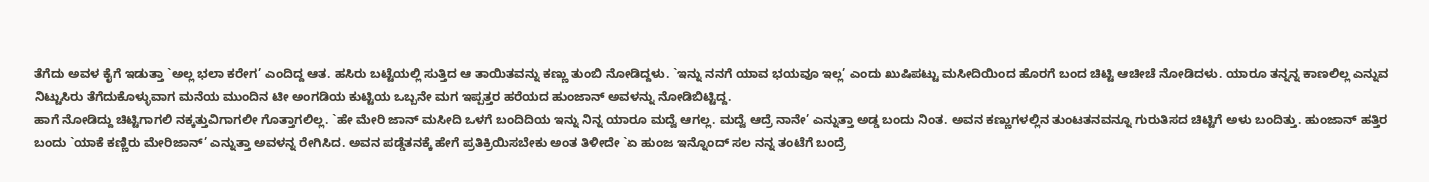ತೆಗೆದು ಅವಳ ಕೈಗೆ ಇಡುತ್ತಾ `ಅಲ್ಲ ಭಲಾ ಕರೇಗ’ ಎಂದಿದ್ದ ಆತ. ಹಸಿರು ಬಟ್ಟೆಯಲ್ಲಿ ಸುತ್ತಿದ ಆ ತಾಯಿತವನ್ನು ಕಣ್ಣು ತುಂಬಿ ನೋಡಿದ್ದಳು. `ಇನ್ನು ನನಗೆ ಯಾವ ಭಯವೂ ಇಲ್ಲ’ ಎಂದು ಖುಷಿಪಟ್ಟು ಮಸೀದಿಯಿಂದ ಹೊರಗೆ ಬಂದ ಚಿಟ್ಟಿ ಆಚೀಚೆ ನೋಡಿದಳು. ಯಾರೂ ತನ್ನನ್ನ ಕಾಣಲಿಲ್ಲ ಎನ್ನುವ ನಿಟ್ಟುಸಿರು ತೆಗೆದುಕೊಳ್ಳುವಾಗ ಮನೆಯ ಮುಂದಿನ ಟೀ ಅಂಗಡಿಯ ಕುಟ್ಟಿಯ ಒಬ್ಬನೇ ಮಗ ಇಪ್ಪತ್ತರ ಹರೆಯದ ಹುಂಜಾನ್ ಅವಳನ್ನು ನೋಡಿಬಿಟ್ಟಿದ್ದ.
ಹಾಗೆ ನೋಡಿದ್ದು ಚಿಟ್ಟಿಗಾಗಲಿ ನಕ್ಕತ್ತುವಿಗಾಗಲೀ ಗೊತ್ತಾಗಲಿಲ್ಲ. `ಹೇ ಮೇರಿ ಜಾನ್ ಮಸೀದಿ ಒಳಗೆ ಬಂದಿದಿಯ ಇನ್ನು ನಿನ್ನ ಯಾರೂ ಮದ್ವೆ ಆಗಲ್ಲ. ಮದ್ವೆ ಆದ್ರೆ ನಾನೇ’ ಎನ್ನುತ್ತಾ ಅಡ್ಡ ಬಂದು ನಿಂತ. ಅವನ ಕಣ್ಣುಗಳಲ್ಲಿನ ತುಂಟತನವನ್ನೂ ಗುರುತಿಸದ ಚಿಟ್ಟಿಗೆ ಅಳು ಬಂದಿತ್ತು. ಹುಂಜಾನ್ ಹತ್ತಿರ ಬಂದು `ಯಾಕೆ ಕಣ್ಣಿರು ಮೇರಿಜಾನ್’ ಎನ್ನುತ್ತಾ ಅವಳನ್ನ ರೇಗಿಸಿದ. ಅವನ ಪಡ್ಡೆತನಕ್ಕೆ ಹೇಗೆ ಪ್ರತಿಕ್ರಿಯಿಸಬೇಕು ಅಂತ ತಿಳೀದೇ `ಏ ಹುಂಜ ಇನ್ನೊಂದ್ ಸಲ ನನ್ನ ತಂಟೆಗೆ ಬಂದ್ರೆ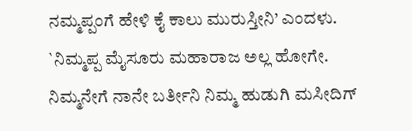ನಮ್ಮಪ್ಪಂಗೆ ಹೇಳಿ ಕೈ ಕಾಲು ಮುರುಸ್ತೀನಿ’ ಎಂದಳು. `ನಿಮ್ಮಪ್ಪ ಮೈಸೂರು ಮಹಾರಾಜ ಅಲ್ಲ ಹೋಗೇ. ನಿಮ್ಮನೇಗೆ ನಾನೇ ಬರ್ತೀನಿ ನಿಮ್ಮ ಹುಡುಗಿ ಮಸೀದಿಗ್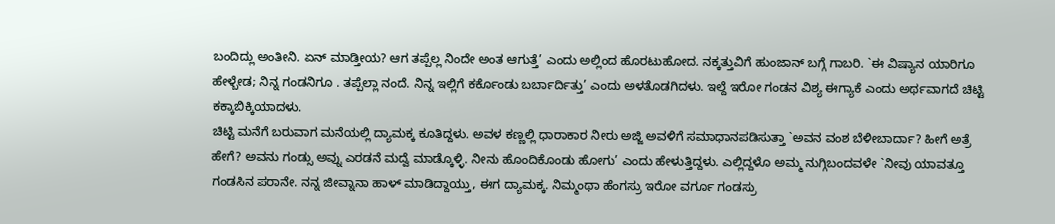ಬಂದಿದ್ಲು ಅಂತೀನಿ. ಏನ್ ಮಾಡ್ತೀಯ? ಆಗ ತಪ್ಪೆಲ್ಲ ನಿಂದೇ ಅಂತ ಆಗುತ್ತೆ’ ಎಂದು ಅಲ್ಲಿಂದ ಹೊರಟುಹೋದ. ನಕ್ಕತ್ತುವಿಗೆ ಹುಂಜಾನ್ ಬಗ್ಗೆ ಗಾಬರಿ. `ಈ ವಿಷ್ಯಾನ ಯಾರಿಗೂ ಹೇಳ್ಬೇಡ; ನಿನ್ನ ಗಂಡನಿಗೂ . ತಪ್ಪೆಲ್ಲಾ ನಂದೆ. ನಿನ್ನ ಇಲ್ಲಿಗೆ ಕರ್ಕೊಂಡು ಬರ್ಬಾರ್ದಿತ್ತು’ ಎಂದು ಅಳತೊಡಗಿದಳು. ಇಲ್ದೆ ಇರೋ ಗಂಡನ ವಿಶ್ಯ ಈಗ್ಯಾಕೆ ಎಂದು ಅರ್ಥವಾಗದೆ ಚಿಟ್ಟಿ ಕಕ್ಕಾಬಿಕ್ಕಿಯಾದಳು.
ಚಿಟ್ಟಿ ಮನೆಗೆ ಬರುವಾಗ ಮನೆಯಲ್ಲಿ ದ್ಯಾಮಕ್ಕ ಕೂತಿದ್ದಳು. ಅವಳ ಕಣ್ಣಲ್ಲಿ ಧಾರಾಕಾರ ನೀರು ಅಜ್ಜಿ ಅವಳಿಗೆ ಸಮಾಧಾನಪಡಿಸುತ್ತಾ `ಅವನ ವಂಶ ಬೆಳೀಬಾರ್ದಾ? ಹೀಗೆ ಅತ್ರೆ ಹೇಗೆ? ಅವನು ಗಂಡ್ಸು ಅವ್ನು ಎರಡನೆ ಮದ್ವೆ ಮಾಡ್ಕೊಳ್ಳಿ. ನೀನು ಹೊಂದಿಕೊಂಡು ಹೋಗು’ ಎಂದು ಹೇಳುತ್ತಿದ್ದಳು. ಎಲ್ಲಿದ್ದಳೊ ಅಮ್ಮ ನುಗ್ಗಿಬಂದವಳೇ `ನೀವು ಯಾವತ್ತೂ ಗಂಡಸಿನ ಪರಾನೇ. ನನ್ನ ಜೀವ್ನಾನಾ ಹಾಳ್ ಮಾಡಿದ್ದಾಯ್ತು, ಈಗ ದ್ಯಾಮಕ್ಕ. ನಿಮ್ಮಂಥಾ ಹೆಂಗಸ್ರು ಇರೋ ವರ್ಗೂ ಗಂಡಸ್ರು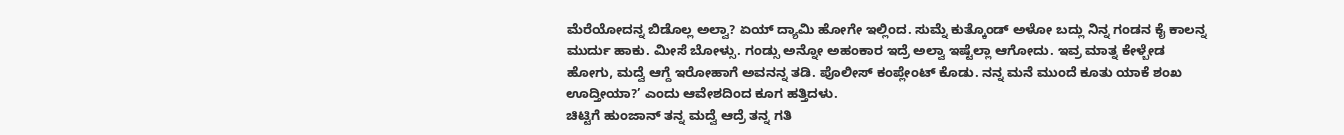ಮೆರೆಯೋದನ್ನ ಬಿಡೊಲ್ಲ ಅಲ್ವಾ? ಏಯ್ ದ್ಯಾಮಿ ಹೋಗೇ ಇಲ್ಲಿಂದ. ಸುಮ್ನೆ ಕುತ್ಕೊಂಡ್ ಅಳೋ ಬದ್ಲು ನಿನ್ನ ಗಂಡನ ಕೈ ಕಾಲನ್ನ ಮುರ್ದು ಹಾಕು. ಮೀಸೆ ಬೋಳ್ಸು. ಗಂಡ್ಸು ಅನ್ನೋ ಅಹಂಕಾರ ಇದ್ರೆ ಅಲ್ವಾ ಇಷ್ಟೆಲ್ಲಾ ಆಗೋದು. ಇವ್ರ ಮಾತ್ನ ಕೇಳ್ಬೇಡ ಹೋಗು, ಮದ್ವೆ ಆಗ್ದೆ ಇರೋಹಾಗೆ ಅವನನ್ನ ತಡಿ. ಪೊಲೀಸ್ ಕಂಪ್ಲೇಂಟ್ ಕೊಡು. ನನ್ನ ಮನೆ ಮುಂದೆ ಕೂತು ಯಾಕೆ ಶಂಖ ಊದ್ತೀಯಾ?’ ಎಂದು ಆವೇಶದಿಂದ ಕೂಗ ಹತ್ತಿದಳು.
ಚಿಟ್ಟಿಗೆ ಹುಂಜಾನ್ ತನ್ನ ಮದ್ವೆ ಆದ್ರೆ ತನ್ನ ಗತಿ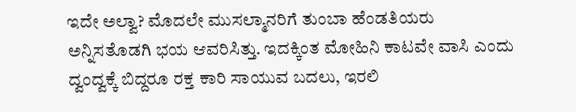ಇದೇ ಅಲ್ವಾ? ಮೊದಲೇ ಮುಸಲ್ಮಾನರಿಗೆ ತುಂಬಾ ಹೆಂಡತಿಯರು ಅನ್ನಿಸತೊಡಗಿ ಭಯ ಆವರಿಸಿತ್ತು. ಇದಕ್ಕಿಂತ ಮೋಹಿನಿ ಕಾಟವೇ ವಾಸಿ ಎಂದು ದ್ವಂದ್ವಕ್ಕೆ ಬಿದ್ದರೂ ರಕ್ತ ಕಾರಿ ಸಾಯುವ ಬದಲು, ಇರಲಿ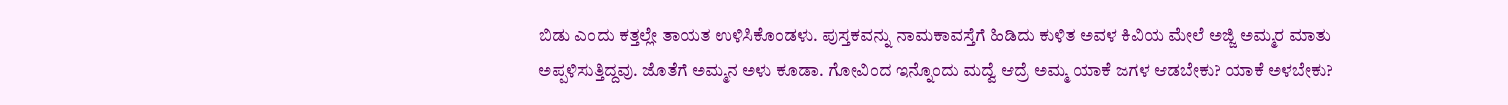ಬಿಡು ಎಂದು ಕತ್ತಲ್ಲೇ ತಾಯತ ಉಳಿಸಿಕೊಂಡಳು. ಪುಸ್ತಕವನ್ನು ನಾಮಕಾವಸ್ತೆಗೆ ಹಿಡಿದು ಕುಳಿತ ಅವಳ ಕಿವಿಯ ಮೇಲೆ ಅಜ್ಜಿ ಅಮ್ಮರ ಮಾತು ಅಪ್ಪಳಿಸುತ್ತಿದ್ದವು. ಜೊತೆಗೆ ಅಮ್ಮನ ಅಳು ಕೂಡಾ. ಗೋವಿಂದ ಇನ್ನೊಂದು ಮದ್ವೆ ಆದ್ರೆ ಅಮ್ಮ ಯಾಕೆ ಜಗಳ ಆಡಬೇಕು? ಯಾಕೆ ಅಳಬೇಕು?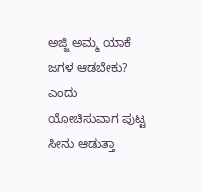ಅಜ್ಜಿ ಅಮ್ಮ ಯಾಕೆ ಜಗಳ ಆಡಬೇಕು? ಎಂದು ಯೋಚಿಸುವಾಗ ಪುಟ್ಟ ಸೀನು ಆಡುತ್ತಾ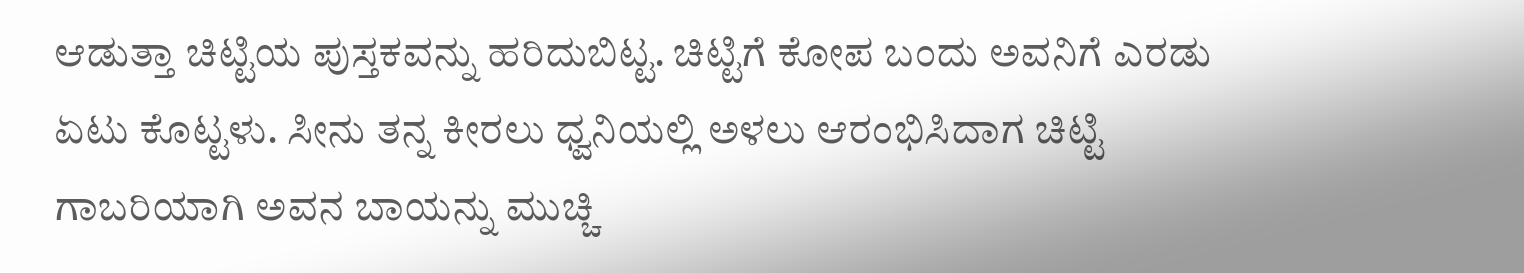ಆಡುತ್ತಾ ಚಿಟ್ಟಿಯ ಪುಸ್ತಕವನ್ನು ಹರಿದುಬಿಟ್ಟ. ಚಿಟ್ಟಿಗೆ ಕೋಪ ಬಂದು ಅವನಿಗೆ ಎರಡು ಏಟು ಕೊಟ್ಟಳು. ಸೀನು ತನ್ನ ಕೀರಲು ಧ್ವನಿಯಲ್ಲಿ ಅಳಲು ಆರಂಭಿಸಿದಾಗ ಚಿಟ್ಟಿ ಗಾಬರಿಯಾಗಿ ಅವನ ಬಾಯನ್ನು ಮುಚ್ಚಿ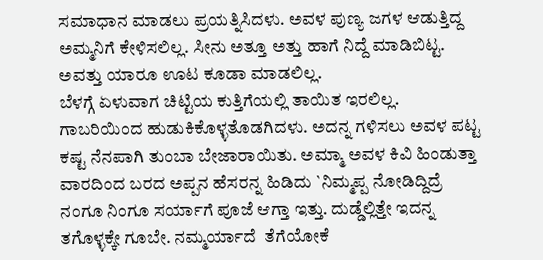ಸಮಾಧಾನ ಮಾಡಲು ಪ್ರಯತ್ನಿಸಿದಳು. ಅವಳ ಪುಣ್ಯ ಜಗಳ ಆಡುತ್ತಿದ್ದ ಅಮ್ಮನಿಗೆ ಕೇಳಿಸಲಿಲ್ಲ. ಸೀನು ಅತ್ತೂ ಅತ್ತು ಹಾಗೆ ನಿದ್ದೆ ಮಾಡಿಬಿಟ್ಟ. ಅವತ್ತು ಯಾರೂ ಊಟ ಕೂಡಾ ಮಾಡಲಿಲ್ಲ.
ಬೆಳಗ್ಗೆ ಏಳುವಾಗ ಚಿಟ್ಟಿಯ ಕುತ್ತಿಗೆಯಲ್ಲಿ ತಾಯಿತ ಇರಲಿಲ್ಲ. ಗಾಬರಿಯಿಂದ ಹುಡುಕಿಕೊಳ್ಳತೊಡಗಿದಳು. ಅದನ್ನ ಗಳಿಸಲು ಅವಳ ಪಟ್ಟ ಕಷ್ಟ ನೆನಪಾಗಿ ತುಂಬಾ ಬೇಜಾರಾಯಿತು. ಅಮ್ಮಾ ಅವಳ ಕಿವಿ ಹಿಂಡುತ್ತಾ ವಾರದಿಂದ ಬರದ ಅಪ್ಪನ ಹೆಸರನ್ನ ಹಿಡಿದು `ನಿಮ್ಮಪ್ಪ ನೋಡಿದ್ದಿದ್ರೆ ನಂಗೂ ನಿಂಗೂ ಸರ್ಯಾಗೆ ಪೂಜೆ ಆಗ್ತಾ ಇತ್ತು. ದುಡ್ಡೆಲ್ಲಿತ್ತೇ ಇದನ್ನ ತಗೊಳ್ಳಕ್ಕೇ ಗೂಬೇ. ನಮ್ಮರ್ಯಾದೆ  ತೆಗೆಯೋಕೆ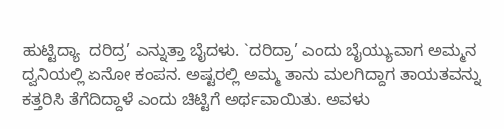ಹುಟ್ಟಿದ್ಯಾ  ದರಿದ್ರ’ ಎನ್ನುತ್ತಾ ಬೈದಳು. `ದರಿದ್ರಾ’ ಎಂದು ಬೈಯ್ಯುವಾಗ ಅಮ್ಮನ ದ್ವನಿಯಲ್ಲಿ ಏನೋ ಕಂಪನ. ಅಷ್ಟರಲ್ಲಿ ಅಮ್ಮ ತಾನು ಮಲಗಿದ್ದಾಗ ತಾಯತವನ್ನು ಕತ್ತರಿಸಿ ತೆಗೆದಿದ್ದಾಳೆ ಎಂದು ಚಿಟ್ಟಿಗೆ ಅರ್ಥವಾಯಿತು. ಅವಳು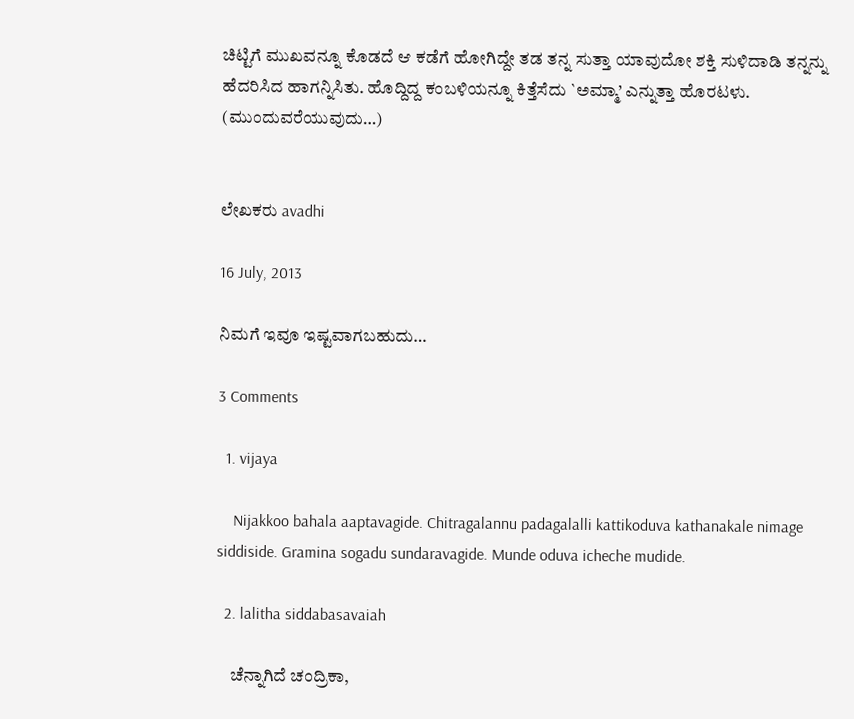ಚಿಟ್ಟಿಗೆ ಮುಖವನ್ನೂ ಕೊಡದೆ ಆ ಕಡೆಗೆ ಹೋಗಿದ್ದೇ ತಡ ತನ್ನ ಸುತ್ತಾ ಯಾವುದೋ ಶಕ್ತಿ ಸುಳಿದಾಡಿ ತನ್ನನ್ನು ಹೆದರಿಸಿದ ಹಾಗನ್ನಿಸಿತು. ಹೊದ್ದಿದ್ದ ಕಂಬಳಿಯನ್ನೂ ಕಿತ್ತೆಸೆದು `ಅಮ್ಮಾ’ ಎನ್ನುತ್ತಾ ಹೊರಟಳು.
(ಮುಂದುವರೆಯುವುದು…)


ಲೇಖಕರು avadhi

16 July, 2013

ನಿಮಗೆ ಇವೂ ಇಷ್ಟವಾಗಬಹುದು…

3 Comments

  1. vijaya

    Nijakkoo bahala aaptavagide. Chitragalannu padagalalli kattikoduva kathanakale nimage siddiside. Gramina sogadu sundaravagide. Munde oduva icheche mudide.

  2. lalitha siddabasavaiah

    ಚೆನ್ನಾಗಿದೆ ಚಂದ್ರಿಕಾ,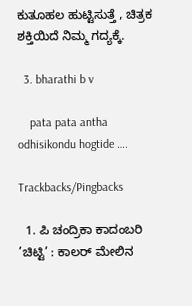ಕುತೂಹಲ ಹುಟ್ಟಿಸುತ್ತೆ , ಚಿತ್ರಕ ಶಕ್ತಿಯಿದೆ ನಿಮ್ಮ ಗದ್ಯಕ್ಕೆ.

  3. bharathi b v

    pata pata antha odhisikondu hogtide ….

Trackbacks/Pingbacks

  1. ಪಿ ಚಂದ್ರಿಕಾ ಕಾದಂಬರಿ ’ಚಿಟ್ಟಿ’ : ಕಾಲರ್ ಮೇಲಿನ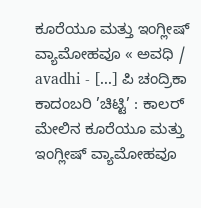ಕೂರೆಯೂ ಮತ್ತು ಇಂಗ್ಲೀಷ್ ವ್ಯಾಮೋಹವೂ « ಅವಧಿ / avadhi - [...] ಪಿ ಚಂದ್ರಿಕಾ ಕಾದಂಬರಿ ’ಚಿಟ್ಟಿ’ : ಕಾಲರ್ ಮೇಲಿನ ಕೂರೆಯೂ ಮತ್ತು ಇಂಗ್ಲೀಷ್ ವ್ಯಾಮೋಹವೂ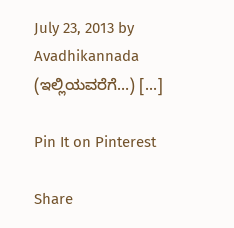July 23, 2013 by Avadhikannada (ಇಲ್ಲಿಯವರೆಗೆ…) [...]

Pin It on Pinterest

Share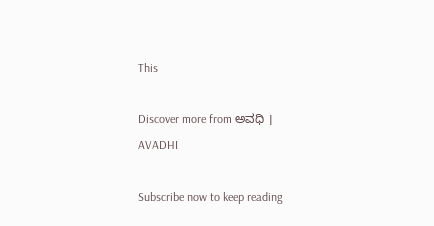This

Discover more from ಅವಧಿ । AVADHI

Subscribe now to keep reading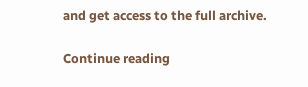and get access to the full archive.

Continue reading